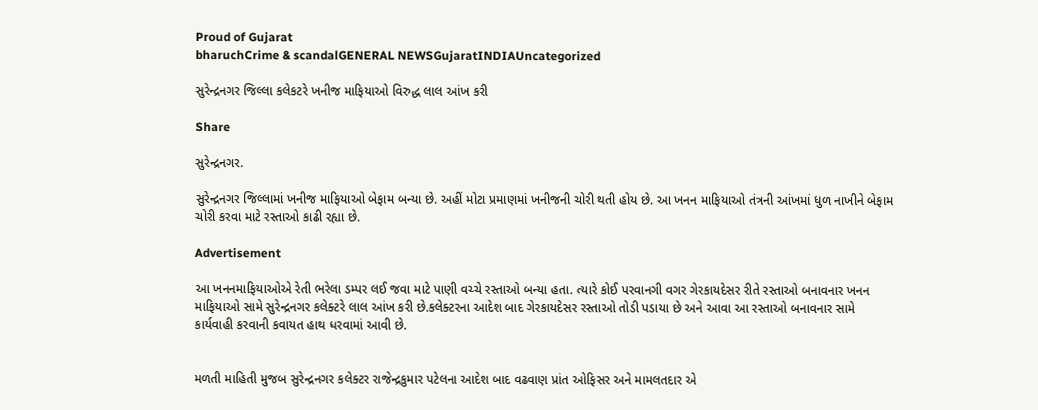Proud of Gujarat
bharuchCrime & scandalGENERAL NEWSGujaratINDIAUncategorized

સુરેન્દ્રનગર જિલ્લા કલેકટરે ખનીજ માફિયાઓ વિરુદ્ધ લાલ આંખ કરી

Share

સુરેન્દ્રનગર.

સુરેન્દ્રનગર જિલ્લામાં ખનીજ માફિયાઓ બેફામ બન્યા છે. અહીં મોટા પ્રમાણમાં ખનીજની ચોરી થતી હોય છે. આ ખનન માફિયાઓ તંત્રની આંખમાં ધુળ નાખીને બેફામ ચોરી કરવા માટે રસ્તાઓ કાઢી રહ્યા છે.

Advertisement

આ ખનનમાફિયાઓએ રેતી ભરેલા ડમ્પર લઈ જવા માટે પાણી વચ્ચે રસ્તાઓ બન્યા હતા. ત્યારે કોઈ પરવાનગી વગર ગેરકાયદેસર રીતે રસ્તાઓ બનાવનાર ખનન માફિયાઓ સામે સુરેન્દ્રનગર કલેક્ટરે લાલ આંખ કરી છે.કલેક્ટરના આદેશ બાદ ગેરકાયદેસર રસ્તાઓ તોડી પડાયા છે અને આવા આ રસ્તાઓ બનાવનાર સામે કાર્યવાહી કરવાની કવાયત હાથ ધરવામાં આવી છે.


મળતી માહિતી મુજબ સુરેન્દ્રનગર કલેક્ટર રાજેન્દ્રકુમાર પટેલના આદેશ બાદ વઢવાણ પ્રાંત ઓફિસર અને મામલતદાર એ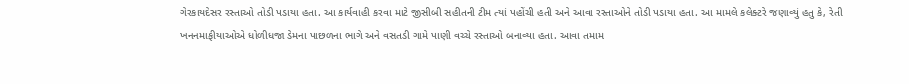ગેરકાયદેસર રસ્તાઓ તોડી પડાયા હતા. આ કાર્યવાહી કરવા માટે જીસીબી સહીતની ટીમ ત્યાં પહોંચી હતી અને આવા રસ્તાઓને તોડી પડાયા હતા. આ મામલે કલેક્ટરે જણાવ્યું હતુ કે, રેતી ખનનમાફીયાઓએ ધોળીધજા ડેમના પાછળના ભાગે અને વસતડી ગામે પાણી વચ્ચે રસ્તાઓ બનાવ્યા હતા. આવા તમામ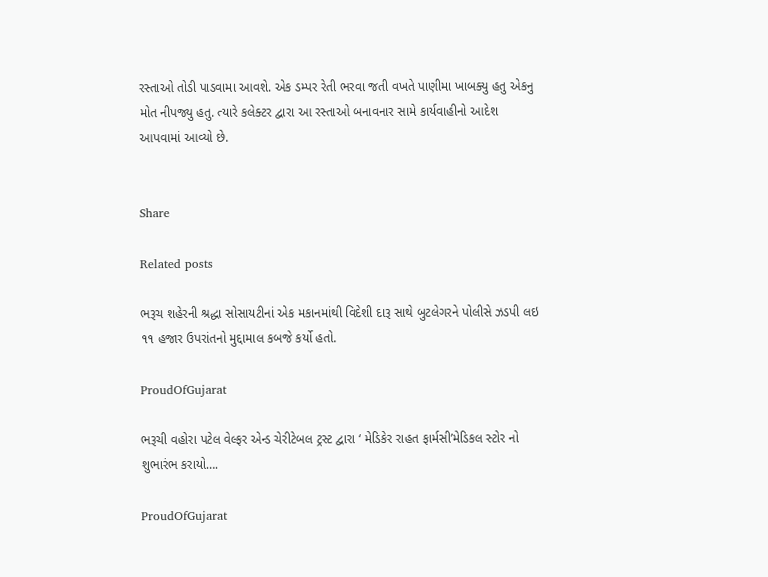રસ્તાઓ તોડી પાડવામા આવશે. એક ડમ્પર રેતી ભરવા જતી વખતે પાણીમા ખાબક્યુ હતુ એકનુ મોત નીપજ્યુ હતુ. ત્યારે કલેક્ટર દ્વારા આ રસ્તાઓ બનાવનાર સામે કાર્યવાહીનો આદેશ આપવામાં આવ્યો છે.


Share

Related posts

ભરૂચ શહેરની શ્રદ્ધા સોસાયટીનાં એક મકાનમાંથી વિદેશી દારૂ સાથે બુટલેગરને પોલીસે ઝડપી લઇ ૧૧ હજાર ઉપરાંતનો મુદ્દામાલ કબજે કર્યો હતો.

ProudOfGujarat

ભરૂચી વહોરા પટેલ વેલ્ફર એન્ડ ચેરીટેબલ ટ્રસ્ટ દ્વારા ‘ મેડિકેર રાહત ફાર્મસી’મેડિકલ સ્ટોર નો શુભારંભ કરાયો….

ProudOfGujarat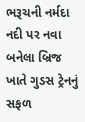ભરૂચની નર્મદા નદી પર નવા બનેલા બ્રિજ ખાતે ગુડસ ટ્રેનનું સફળ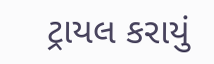ટ્રાયલ કરાયું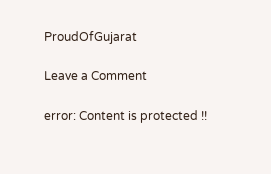ProudOfGujarat

Leave a Comment

error: Content is protected !!